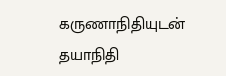கருணாநிதியுடன் தயாநிதி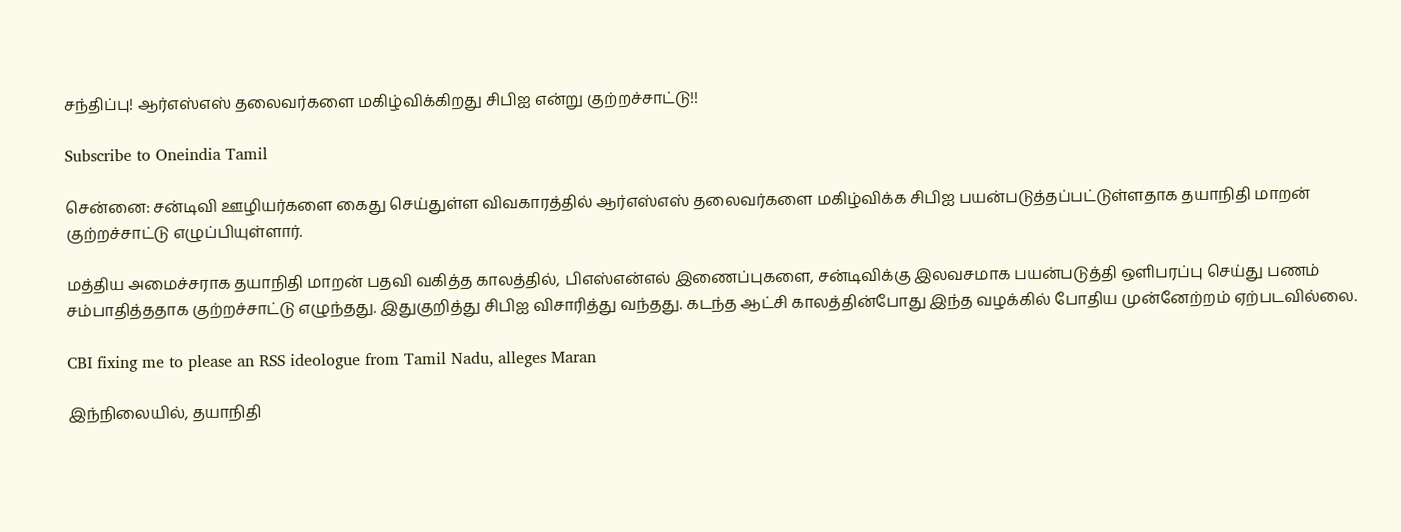சந்திப்பு! ஆர்எஸ்எஸ் தலைவர்களை மகிழ்விக்கிறது சிபிஐ என்று குற்றச்சாட்டு!!

Subscribe to Oneindia Tamil

சென்னை: சன்டிவி ஊழியர்களை கைது செய்துள்ள விவகாரத்தில் ஆர்எஸ்எஸ் தலைவர்களை மகிழ்விக்க சிபிஐ பயன்படுத்தப்பட்டுள்ளதாக தயாநிதி மாறன் குற்றச்சாட்டு எழுப்பியுள்ளார்.

மத்திய அமைச்சராக தயாநிதி மாறன் பதவி வகித்த காலத்தில், பிஎஸ்என்எல் இணைப்புகளை, சன்டிவிக்கு இலவசமாக பயன்படுத்தி ஒளிபரப்பு செய்து பணம் சம்பாதித்ததாக குற்றச்சாட்டு எழுந்தது. இதுகுறித்து சிபிஐ விசாரித்து வந்தது. கடந்த ஆட்சி காலத்தின்போது இந்த வழக்கில் போதிய முன்னேற்றம் ஏற்படவில்லை.

CBI fixing me to please an RSS ideologue from Tamil Nadu, alleges Maran

இந்நிலையில், தயாநிதி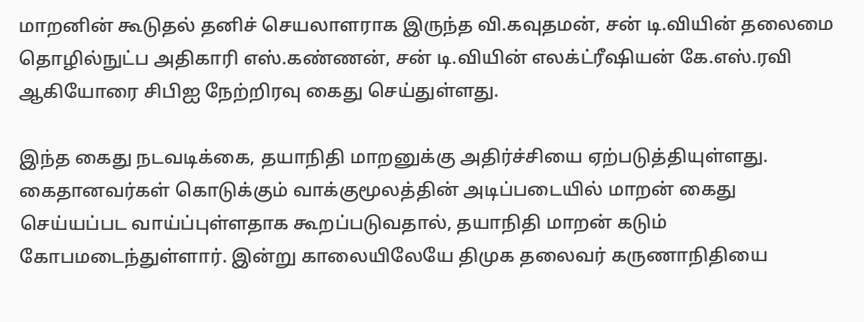மாறனின் கூடுதல் தனிச் செயலாளராக இருந்த வி.கவுதமன், சன் டி.வியின் தலைமை தொழில்நுட்ப அதிகாரி எஸ்.கண்ணன், சன் டி.வியின் எலக்ட்ரீஷியன் கே.எஸ்.ரவி ஆகியோரை சிபிஐ நேற்றிரவு கைது செய்துள்ளது.

இந்த கைது நடவடிக்கை, தயாநிதி மாறனுக்கு அதிர்ச்சியை ஏற்படுத்தியுள்ளது. கைதானவர்கள் கொடுக்கும் வாக்குமூலத்தின் அடிப்படையில் மாறன் கைது செய்யப்பட வாய்ப்புள்ளதாக கூறப்படுவதால், தயாநிதி மாறன் கடும் கோபமடைந்துள்ளார். இன்று காலையிலேயே திமுக தலைவர் கருணாநிதியை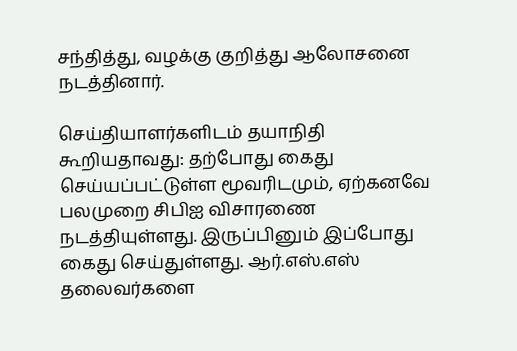சந்தித்து, வழக்கு குறித்து ஆலோசனை நடத்தினார்.

செய்தியாளர்களிடம் தயாநிதி கூறியதாவது: தற்போது கைது செய்யப்பட்டுள்ள மூவரிடமும், ஏற்கனவே பலமுறை சிபிஐ விசாரணை நடத்தியுள்ளது. இருப்பினும் இப்போது கைது செய்துள்ளது. ஆர்.எஸ்.எஸ் தலைவர்களை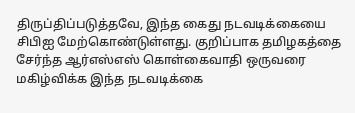திருப்திப்படுத்தவே, இந்த கைது நடவடிக்கையை சிபிஐ மேற்கொண்டுள்ளது. குறிப்பாக தமிழகத்தை சேர்ந்த ஆர்எஸ்எஸ் கொள்கைவாதி ஒருவரை மகிழ்விக்க இந்த நடவடிக்கை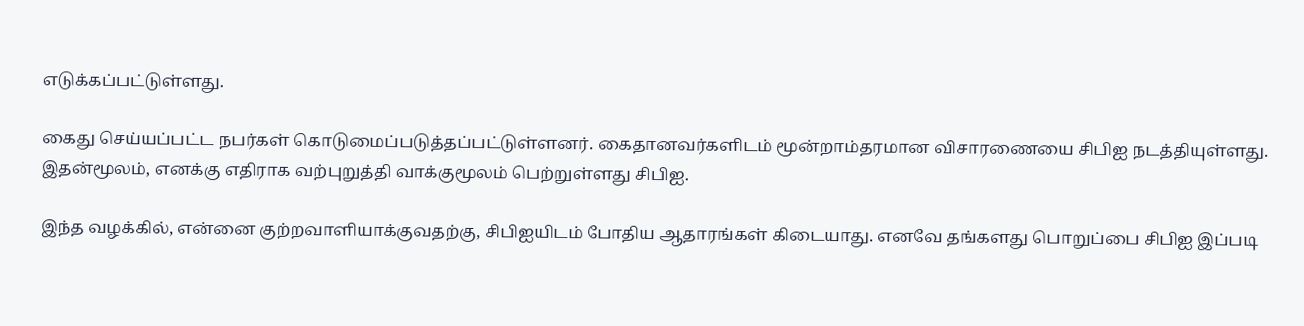எடுக்கப்பட்டுள்ளது.

கைது செய்யப்பட்ட நபர்கள் கொடுமைப்படுத்தப்பட்டுள்ளனர். கைதானவர்களிடம் மூன்றாம்தரமான விசாரணையை சிபிஐ நடத்தியுள்ளது. இதன்மூலம், எனக்கு எதிராக வற்புறுத்தி வாக்குமூலம் பெற்றுள்ளது சிபிஐ.

இந்த வழக்கில், என்னை குற்றவாளியாக்குவதற்கு, சிபிஐயிடம் போதிய ஆதாரங்கள் கிடையாது. எனவே தங்களது பொறுப்பை சிபிஐ இப்படி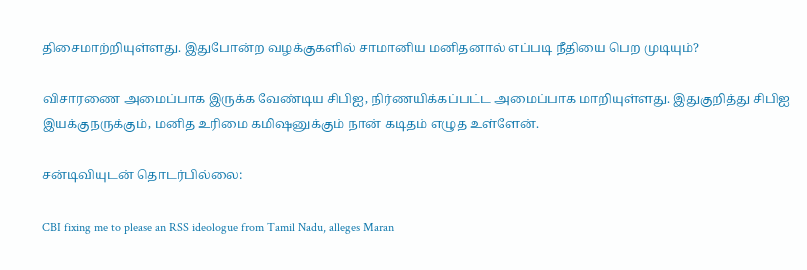திசைமாற்றியுள்ளது. இதுபோன்ற வழக்குகளில் சாமானிய மனிதனால் எப்படி நீதியை பெற முடியும்?

விசாரணை அமைப்பாக இருக்க வேண்டிய சிபிஐ, நிர்ணயிக்கப்பட்ட அமைப்பாக மாறியுள்ளது. இதுகுறித்து சிபிஐ இயக்குநருக்கும், மனித உரிமை கமிஷனுக்கும் நான் கடிதம் எழுத உள்ளேன்.

சன்டிவியுடன் தொடர்பில்லை:

CBI fixing me to please an RSS ideologue from Tamil Nadu, alleges Maran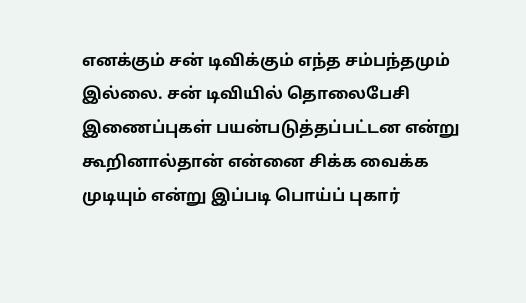எனக்கும் சன் டிவிக்கும் எந்த சம்பந்தமும் இல்லை. சன் டிவியில் தொலைபேசி இணைப்புகள் பயன்படுத்தப்பட்டன என்று கூறினால்தான் என்னை சிக்க வைக்க முடியும் என்று இப்படி பொய்ப் புகார்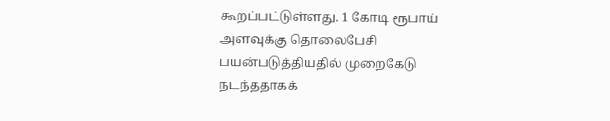கூறப்பட்டுள்ளது. 1 கோடி ரூபாய் அளவுக்கு தொலைபேசி பயன்படுத்தியதில் முறைகேடு நடந்ததாகக்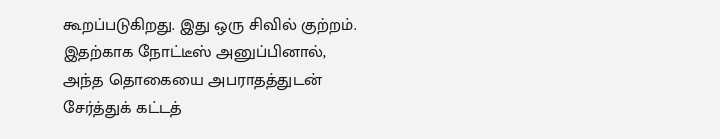கூறப்படுகிறது. இது ஒரு சிவில் குற்றம். இதற்காக நோட்டீஸ் அனுப்பினால், அந்த தொகையை அபராதத்துடன் சேர்த்துக் கட்டத்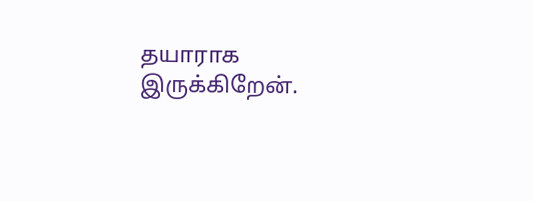தயாராக இருக்கிறேன்.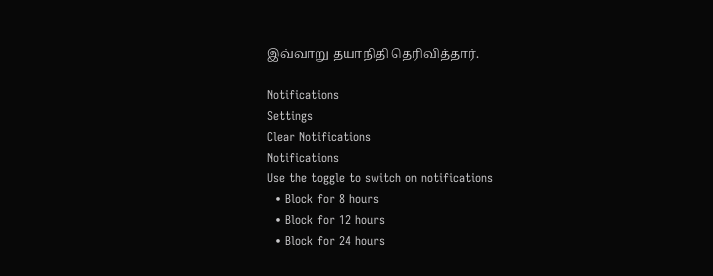இவ்வாறு தயாநிதி தெரிவித்தார்.

Notifications
Settings
Clear Notifications
Notifications
Use the toggle to switch on notifications
  • Block for 8 hours
  • Block for 12 hours
  • Block for 24 hours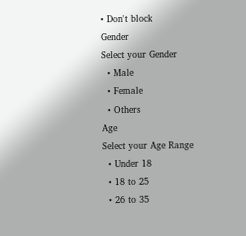• Don't block
Gender
Select your Gender
  • Male
  • Female
  • Others
Age
Select your Age Range
  • Under 18
  • 18 to 25
  • 26 to 35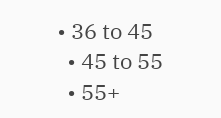• 36 to 45
  • 45 to 55
  • 55+